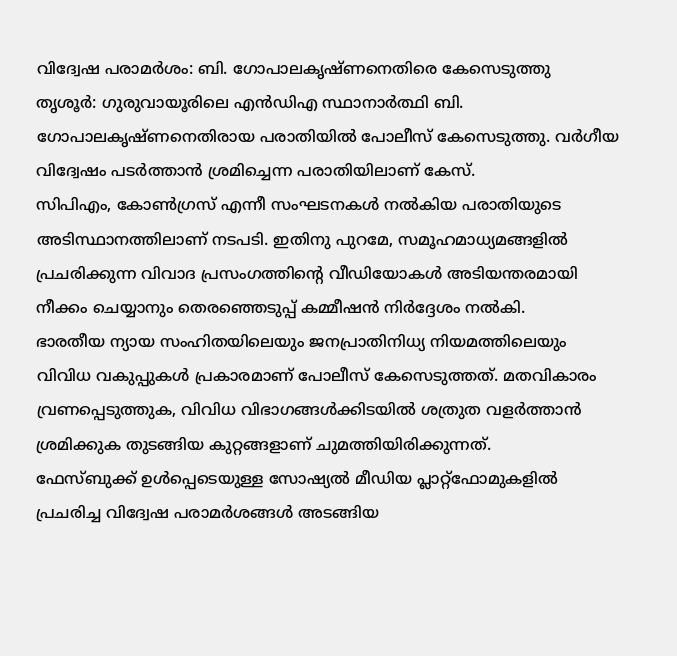വിദ്വേഷ പരാമർശം: ബി. ഗോപാലകൃഷ്ണനെതിരെ കേസെടുത്തു
തൃശൂർ: ഗുരുവായൂരിലെ എൻഡിഎ സ്ഥാനാർത്ഥി ബി. ഗോപാലകൃഷ്ണനെതിരായ പരാതിയിൽ പോലീസ് കേസെടുത്തു. വർഗീയ വിദ്വേഷം പടർത്താൻ ശ്രമിച്ചെന്ന പരാതിയിലാണ് കേസ്.
സിപിഎം, കോൺഗ്രസ് എന്നീ സംഘടനകൾ നൽകിയ പരാതിയുടെ അടിസ്ഥാനത്തിലാണ് നടപടി. ഇതിനു പുറമേ, സമൂഹമാധ്യമങ്ങളിൽ പ്രചരിക്കുന്ന വിവാദ പ്രസംഗത്തിന്റെ വീഡിയോകൾ അടിയന്തരമായി നീക്കം ചെയ്യാനും തെരഞ്ഞെടുപ്പ് കമ്മീഷൻ നിർദ്ദേശം നൽകി.
ഭാരതീയ ന്യായ സംഹിതയിലെയും ജനപ്രാതിനിധ്യ നിയമത്തിലെയും വിവിധ വകുപ്പുകൾ പ്രകാരമാണ് പോലീസ് കേസെടുത്തത്. മതവികാരം വ്രണപ്പെടുത്തുക, വിവിധ വിഭാഗങ്ങൾക്കിടയിൽ ശത്രുത വളർത്താൻ ശ്രമിക്കുക തുടങ്ങിയ കുറ്റങ്ങളാണ് ചുമത്തിയിരിക്കുന്നത്.
ഫേസ്ബുക്ക് ഉൾപ്പെടെയുള്ള സോഷ്യൽ മീഡിയ പ്ലാറ്റ്ഫോമുകളിൽ പ്രചരിച്ച വിദ്വേഷ പരാമർശങ്ങൾ അടങ്ങിയ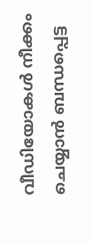വീഡിയോകൾ നീക്കം ചെയ്യാൻ ബന്ധപ്പെട്ട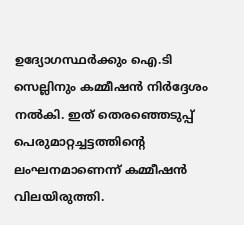ഉദ്യോഗസ്ഥർക്കും ഐ.ടി സെല്ലിനും കമ്മീഷൻ നിർദ്ദേശം നൽകി. ഇത് തെരഞ്ഞെടുപ്പ് പെരുമാറ്റച്ചട്ടത്തിന്റെ ലംഘനമാണെന്ന് കമ്മീഷൻ വിലയിരുത്തി.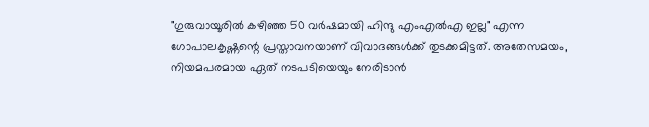"ഗുരുവായൂരിൽ കഴിഞ്ഞ 50 വർഷമായി ഹിന്ദു എംഎൽഎ ഇല്ല" എന്ന ഗോപാലകൃഷ്ണന്റെ പ്രസ്താവനയാണ് വിവാദങ്ങൾക്ക് തുടക്കമിട്ടത്. അതേസമയം, നിയമപരമായ ഏത് നടപടിയെയും നേരിടാൻ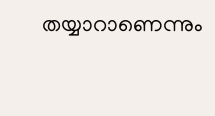തയ്യാറാണെന്നും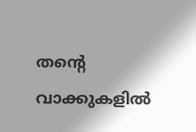തന്റെ വാക്കുകളിൽ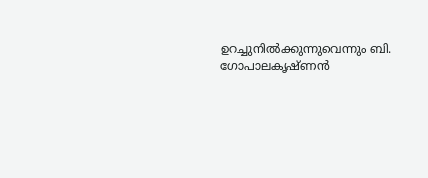ഉറച്ചുനിൽക്കുന്നുവെന്നും ബി. ഗോപാലകൃഷ്ണൻ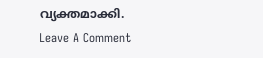വ്യക്തമാക്കി.
Leave A Comment